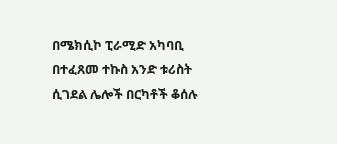በሜክሲኮ ፒራሚድ አካባቢ በተፈጸመ ተኩስ አንድ ቱሪስት ሲገደል ሌሎች በርካቶች ቆሰሉ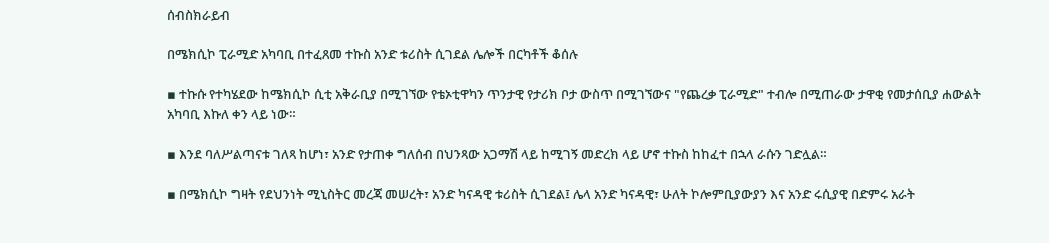ሰብስክራይብ

በሜክሲኮ ፒራሚድ አካባቢ በተፈጸመ ተኩስ አንድ ቱሪስት ሲገደል ሌሎች በርካቶች ቆሰሉ

▪ ተኩሱ የተካሄደው ከሜክሲኮ ሲቲ አቅራቢያ በሚገኘው የቴኦቲዋካን ጥንታዊ የታሪክ ቦታ ውስጥ በሚገኘውና "የጨረቃ ፒራሚድ" ተብሎ በሚጠራው ታዋቂ የመታሰቢያ ሐውልት አካባቢ እኩለ ቀን ላይ ነው።

▪ እንደ ባለሥልጣናቱ ገለጻ ከሆነ፣ አንድ የታጠቀ ግለሰብ በህንጻው አጋማሽ ላይ ከሚገኝ መድረክ ላይ ሆኖ ተኩስ ከከፈተ በኋላ ራሱን ገድሏል።

▪ በሜክሲኮ ግዛት የደህንነት ሚኒስትር መረጃ መሠረት፣ አንድ ካናዳዊ ቱሪስት ሲገደል፤ ሌላ አንድ ካናዳዊ፣ ሁለት ኮሎምቢያውያን እና አንድ ሩሲያዊ በድምሩ አራት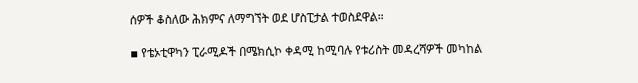ሰዎች ቆስለው ሕክምና ለማግኘት ወደ ሆስፒታል ተወስደዋል።

▪ የቴኦቲዋካን ፒራሚዶች በሜክሲኮ ቀዳሚ ከሚባሉ የቱሪስት መዳረሻዎች መካከል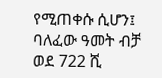የሚጠቀሱ ሲሆን፤ ባለፈው ዓመት ብቻ ወደ 722 ሺ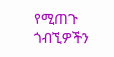የሚጠጉ ጎብኚዎችን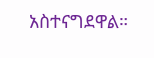አስተናግደዋል።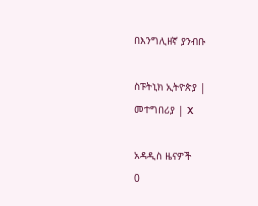በእንግሊዘኛ ያንብቡ

ስፑትኒክ ኢትዮጵያ | መተግበሪያ | X

አዳዲስ ዜናዎች
0